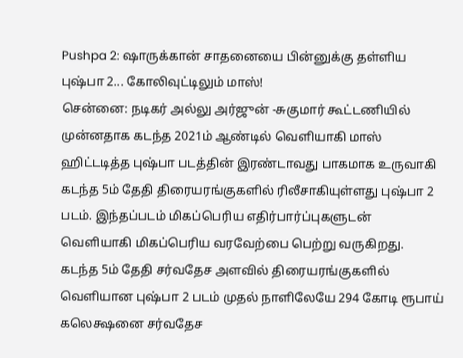Pushpa 2: ஷாருக்கான் சாதனையை பின்னுக்கு தள்ளிய புஷ்பா 2... கோலிவுட்டிலும் மாஸ்!
சென்னை: நடிகர் அல்லு அர்ஜுன் -சுகுமார் கூட்டணியில் முன்னதாக கடந்த 2021ம் ஆண்டில் வெளியாகி மாஸ் ஹிட்டடித்த புஷ்பா படத்தின் இரண்டாவது பாகமாக உருவாகி கடந்த 5ம் தேதி திரையரங்குகளில் ரிலீசாகியுள்ளது புஷ்பா 2 படம். இந்தப்படம் மிகப்பெரிய எதிர்பார்ப்புகளுடன் வெளியாகி மிகப்பெரிய வரவேற்பை பெற்று வருகிறது.
கடந்த 5ம் தேதி சர்வதேச அளவில் திரையரங்குகளில் வெளியான புஷ்பா 2 படம் முதல் நாளிலேயே 294 கோடி ரூபாய் கலெக்ஷனை சர்வதேச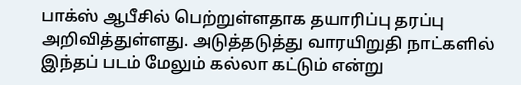பாக்ஸ் ஆபீசில் பெற்றுள்ளதாக தயாரிப்பு தரப்பு அறிவித்துள்ளது. அடுத்தடுத்து வாரயிறுதி நாட்களில் இந்தப் படம் மேலும் கல்லா கட்டும் என்று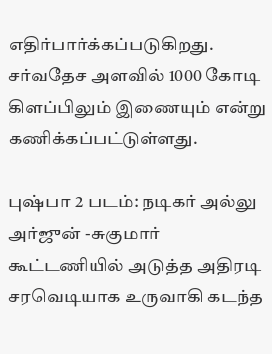எதிர்பார்க்கப்படுகிறது. சர்வதேச அளவில் 1000 கோடி கிளப்பிலும் இணையும் என்று கணிக்கப்பட்டுள்ளது.

புஷ்பா 2 படம்: நடிகர் அல்லு அர்ஜுன் -சுகுமார் கூட்டணியில் அடுத்த அதிரடி சரவெடியாக உருவாகி கடந்த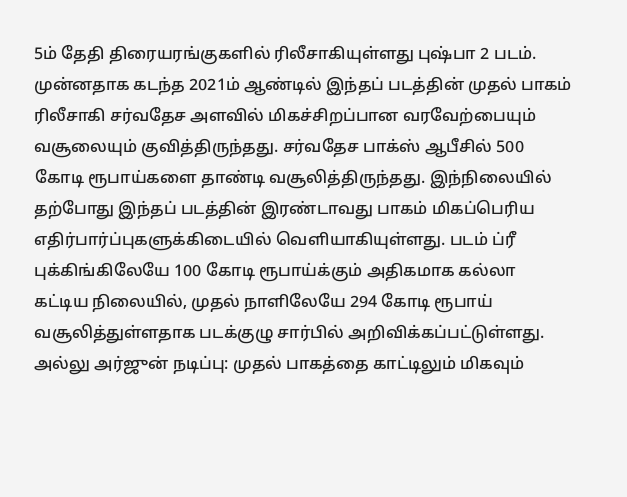5ம் தேதி திரையரங்குகளில் ரிலீசாகியுள்ளது புஷ்பா 2 படம். முன்னதாக கடந்த 2021ம் ஆண்டில் இந்தப் படத்தின் முதல் பாகம் ரிலீசாகி சர்வதேச அளவில் மிகச்சிறப்பான வரவேற்பையும் வசூலையும் குவித்திருந்தது. சர்வதேச பாக்ஸ் ஆபீசில் 500 கோடி ரூபாய்களை தாண்டி வசூலித்திருந்தது. இந்நிலையில் தற்போது இந்தப் படத்தின் இரண்டாவது பாகம் மிகப்பெரிய எதிர்பார்ப்புகளுக்கிடையில் வெளியாகியுள்ளது. படம் ப்ரீ புக்கிங்கிலேயே 100 கோடி ரூபாய்க்கும் அதிகமாக கல்லா கட்டிய நிலையில், முதல் நாளிலேயே 294 கோடி ரூபாய் வசூலித்துள்ளதாக படக்குழு சார்பில் அறிவிக்கப்பட்டுள்ளது.
அல்லு அர்ஜுன் நடிப்பு: முதல் பாகத்தை காட்டிலும் மிகவும்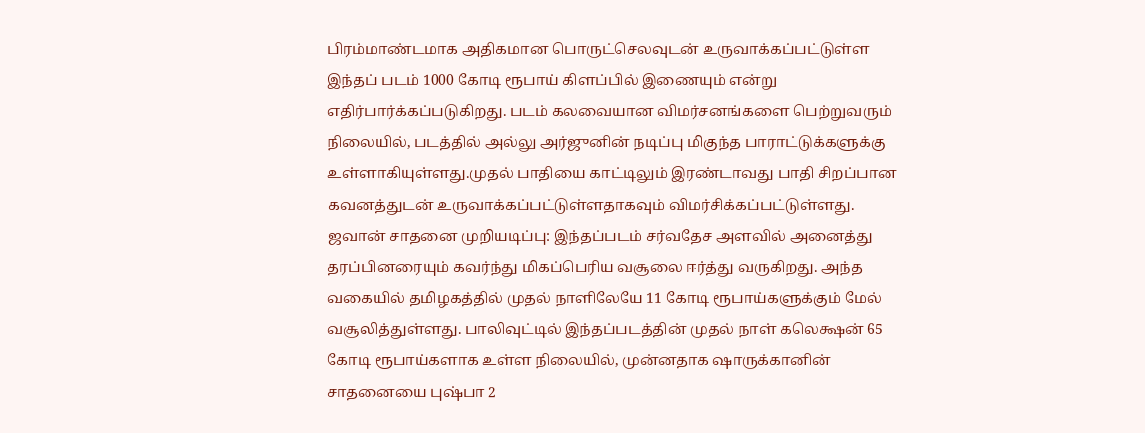பிரம்மாண்டமாக அதிகமான பொருட்செலவுடன் உருவாக்கப்பட்டுள்ள இந்தப் படம் 1000 கோடி ரூபாய் கிளப்பில் இணையும் என்று எதிர்பார்க்கப்படுகிறது. படம் கலவையான விமர்சனங்களை பெற்றுவரும் நிலையில், படத்தில் அல்லு அர்ஜுனின் நடிப்பு மிகுந்த பாராட்டுக்களுக்கு உள்ளாகியுள்ளது.முதல் பாதியை காட்டிலும் இரண்டாவது பாதி சிறப்பான கவனத்துடன் உருவாக்கப்பட்டுள்ளதாகவும் விமர்சிக்கப்பட்டுள்ளது.
ஜவான் சாதனை முறியடிப்பு: இந்தப்படம் சர்வதேச அளவில் அனைத்து தரப்பினரையும் கவர்ந்து மிகப்பெரிய வசூலை ஈர்த்து வருகிறது. அந்த வகையில் தமிழகத்தில் முதல் நாளிலேயே 11 கோடி ரூபாய்களுக்கும் மேல் வசூலித்துள்ளது. பாலிவுட்டில் இந்தப்படத்தின் முதல் நாள் கலெக்ஷன் 65 கோடி ரூபாய்களாக உள்ள நிலையில், முன்னதாக ஷாருக்கானின் சாதனையை புஷ்பா 2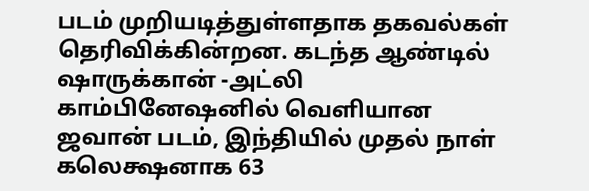படம் முறியடித்துள்ளதாக தகவல்கள் தெரிவிக்கின்றன. கடந்த ஆண்டில் ஷாருக்கான் -அட்லி காம்பினேஷனில் வெளியான ஜவான் படம், இந்தியில் முதல் நாள் கலெக்ஷனாக 63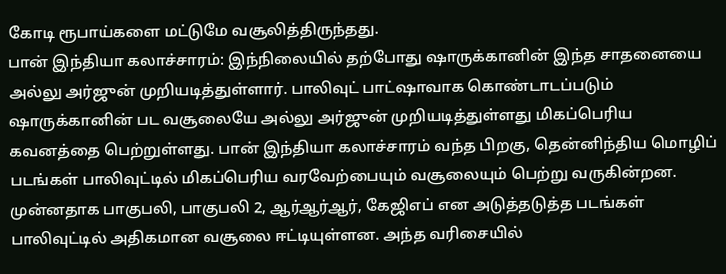கோடி ரூபாய்களை மட்டுமே வசூலித்திருந்தது.
பான் இந்தியா கலாச்சாரம்: இந்நிலையில் தற்போது ஷாருக்கானின் இந்த சாதனையை அல்லு அர்ஜுன் முறியடித்துள்ளார். பாலிவுட் பாட்ஷாவாக கொண்டாடப்படும் ஷாருக்கானின் பட வசூலையே அல்லு அர்ஜுன் முறியடித்துள்ளது மிகப்பெரிய கவனத்தை பெற்றுள்ளது. பான் இந்தியா கலாச்சாரம் வந்த பிறகு, தென்னிந்திய மொழிப் படங்கள் பாலிவுட்டில் மிகப்பெரிய வரவேற்பையும் வசூலையும் பெற்று வருகின்றன. முன்னதாக பாகுபலி, பாகுபலி 2, ஆர்ஆர்ஆர், கேஜிஎப் என அடுத்தடுத்த படங்கள் பாலிவுட்டில் அதிகமான வசூலை ஈட்டியுள்ளன. அந்த வரிசையில்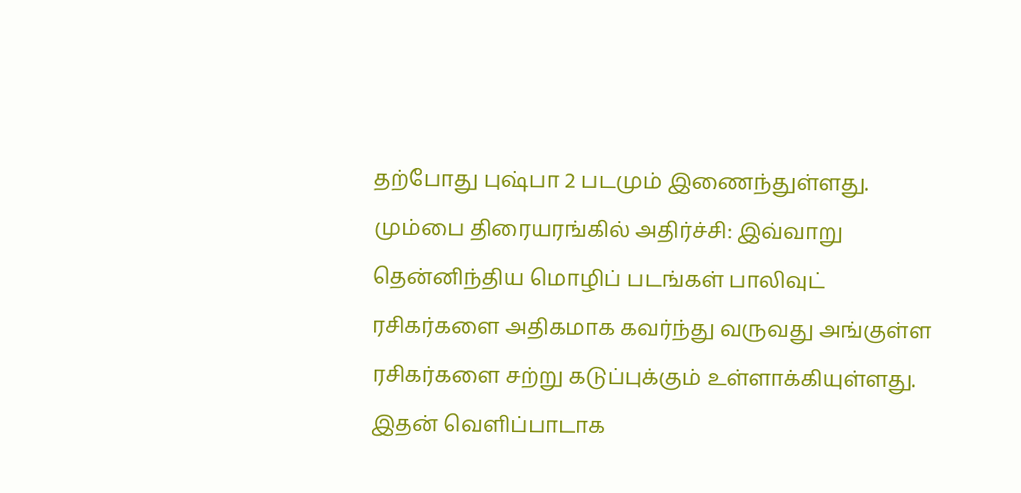தற்போது புஷ்பா 2 படமும் இணைந்துள்ளது.
மும்பை திரையரங்கில் அதிர்ச்சி: இவ்வாறு தென்னிந்திய மொழிப் படங்கள் பாலிவுட் ரசிகர்களை அதிகமாக கவர்ந்து வருவது அங்குள்ள ரசிகர்களை சற்று கடுப்புக்கும் உள்ளாக்கியுள்ளது. இதன் வெளிப்பாடாக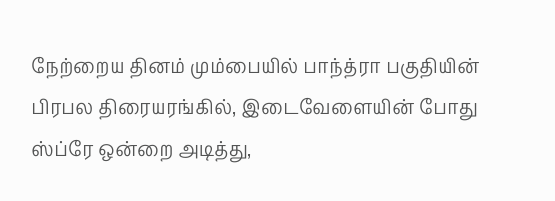நேற்றைய தினம் மும்பையில் பாந்த்ரா பகுதியின் பிரபல திரையரங்கில், இடைவேளையின் போது ஸ்ப்ரே ஒன்றை அடித்து,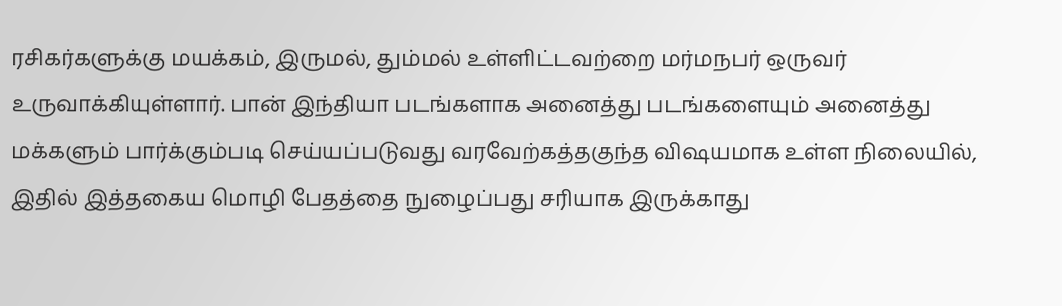ரசிகர்களுக்கு மயக்கம், இருமல், தும்மல் உள்ளிட்டவற்றை மர்மநபர் ஒருவர் உருவாக்கியுள்ளார். பான் இந்தியா படங்களாக அனைத்து படங்களையும் அனைத்து மக்களும் பார்க்கும்படி செய்யப்படுவது வரவேற்கத்தகுந்த விஷயமாக உள்ள நிலையில், இதில் இத்தகைய மொழி பேதத்தை நுழைப்பது சரியாக இருக்காது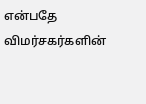என்பதே விமர்சகர்களின்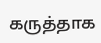கருத்தாக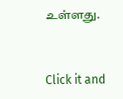உள்ளது.


Click it and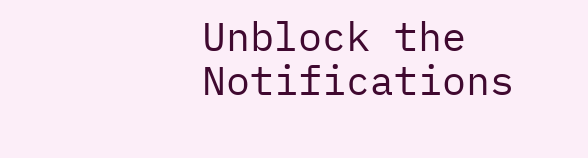Unblock the Notifications